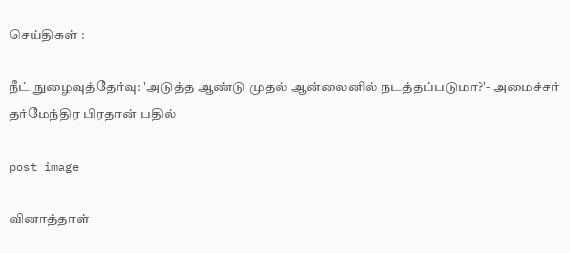செய்திகள் :

நீட் நுழைவுத்தேர்வு: 'அடுத்த ஆண்டு முதல் ஆன்லைனில் நடத்தப்படுமா?'- அமைச்சர் தர்மேந்திர பிரதான் பதில்

post image

வினாத்தாள்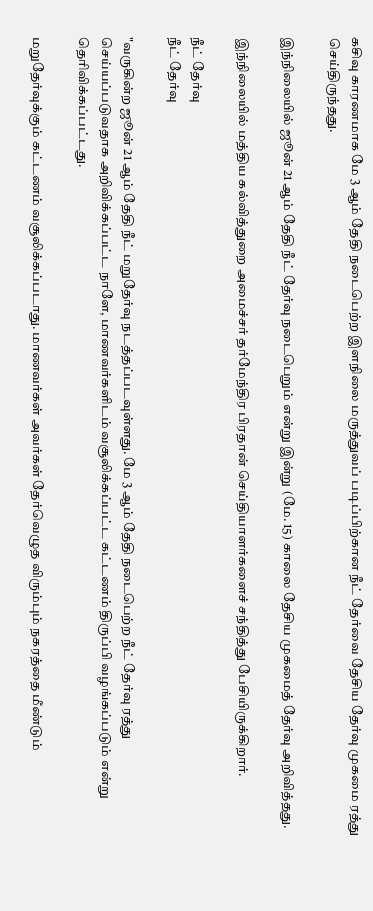கசிவு காரணமாக மே 3 ஆம் தேதி நடைபெற்ற இளநிலை மருத்துவப் படிப்பிற்கான நீட் தேர்வை தேசிய தேர்வு முகமை ரத்து செய்திருந்தது.

இந்நிலையில் ஜூன் 21 ஆம் தேதி நீட் தேர்வு நடைபெறும் என்று இன்று (மே. 15) காலை தேசிய முகமைத் தேர்வு அறிவித்தது.

இந்நிலையில் மத்திய கல்வித்துறை அமைச்சர் தர்மேந்திர பிரதான் செய்தியாளர்களைச் சந்தித்து பேசியிருக்கிறார்.

நீட் தேர்வு
நீட் தேர்வு

"வருகின்ற ஜூன் 21 ஆம் தேதி நீட் மறுதேர்வு நடத்தப்படவுள்ளது. மே 3 ஆம் தேதி நடைபெற்ற நீட் தேர்வு ரத்து செய்யப்படுவதாக அறிவிக்கப்பட்ட நாளே, மாணவர்களிடம் வசூலிக்கப்பட்ட கட்டணம் திருப்பி வழங்கப்படும் என்று தெரிவிக்கப்பட்டது.

மறுதேர்வுக்கும் கட்டணம் வசூலிக்கப்படாது. மாணவர்கள் அவர்கள் தேர்வெழுத விரும்பும் நகரத்தை மீண்டும்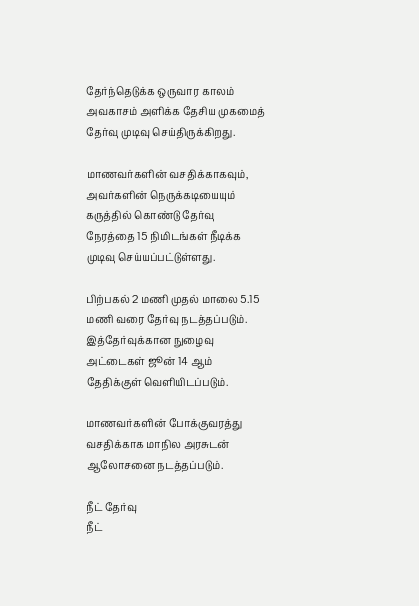தேர்ந்தெடுக்க ஒருவார காலம் அவகாசம் அளிக்க தேசிய முகமைத் தேர்வு முடிவு செய்திருக்கிறது.

மாணவர்களின் வசதிக்காகவும், அவர்களின் நெருக்கடியையும் கருத்தில் கொண்டு தேர்வு நேரத்தை 15 நிமிடங்கள் நீடிக்க முடிவு செய்யப்பட்டுள்ளது.

பிற்பகல் 2 மணி முதல் மாலை 5.15 மணி வரை தேர்வு நடத்தப்படும். இத்தேர்வுக்கான நுழைவு அட்டைகள் ஜூன் 14 ஆம் தேதிக்குள் வெளியிடப்படும்.

மாணவர்களின் போக்குவரத்து வசதிக்காக மாநில அரசுடன் ஆலோசனை நடத்தப்படும்.

நீட் தேர்வு
நீட்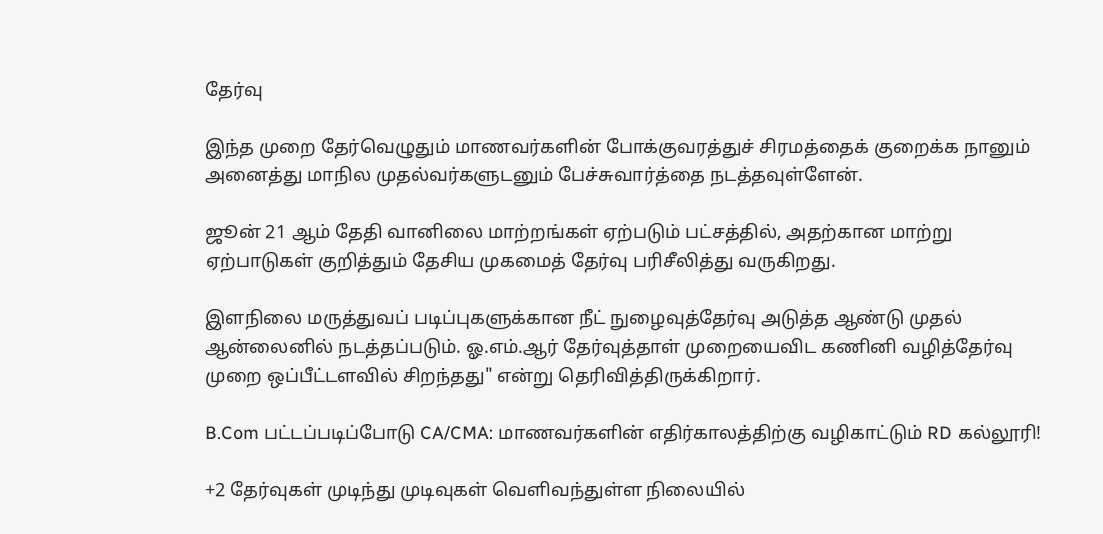தேர்வு

இந்த முறை தேர்வெழுதும் மாணவர்களின் போக்குவரத்துச் சிரமத்தைக் குறைக்க நானும் அனைத்து மாநில முதல்வர்களுடனும் பேச்சுவார்த்தை நடத்தவுள்ளேன்.

ஜூன் 21 ஆம் தேதி வானிலை மாற்றங்கள் ஏற்படும் பட்சத்தில், அதற்கான மாற்று ஏற்பாடுகள் குறித்தும் தேசிய முகமைத் தேர்வு பரிசீலித்து வருகிறது.

இளநிலை மருத்துவப் படிப்புகளுக்கான நீட் நுழைவுத்தேர்வு அடுத்த ஆண்டு முதல் ஆன்லைனில் நடத்தப்படும். ஓ.எம்.ஆர் தேர்வுத்தாள் முறையைவிட கணினி வழித்தேர்வு முறை ஒப்பீட்டளவில் சிறந்தது" என்று தெரிவித்திருக்கிறார்.

B.Com பட்டப்படிப்போடு CA/CMA: மாணவர்களின் எதிர்காலத்திற்கு வழிகாட்டும் RD கல்லூரி!

+2 தேர்வுகள் முடிந்து முடிவுகள் வெளிவந்துள்ள நிலையில்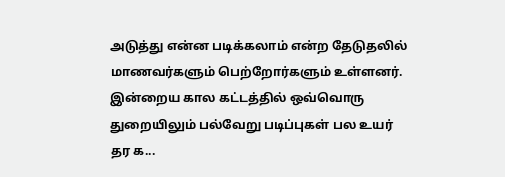அடுத்து என்ன படிக்கலாம் என்ற தேடுதலில் மாணவர்களும் பெற்றோர்களும் உள்ளனர். இன்றைய கால கட்டத்தில் ஒவ்வொரு துறையிலும் பல்வேறு படிப்புகள் பல உயர் தர க...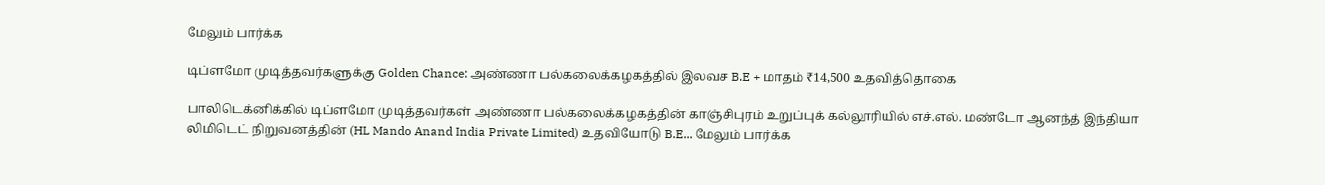மேலும் பார்க்க

டிப்ளமோ முடித்தவர்களுக்கு Golden Chance: அண்ணா பல்கலைக்கழகத்தில் இலவச B.E + மாதம் ₹14,500 உதவித்தொகை

பாலிடெக்னிக்கில் டிப்ளமோ முடித்தவர்கள் அண்ணா பல்கலைக்கழகத்தின் காஞ்சிபுரம் உறுப்புக் கல்லூரியில் எச்.எல். மண்டோ ஆனந்த் இந்தியா லிமிடெட் நிறுவனத்தின் (HL Mando Anand India Private Limited) உதவியோடு B.E... மேலும் பார்க்க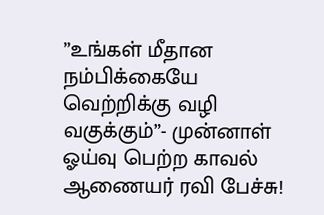”உங்கள் மீதான நம்பிக்கையே வெற்றிக்கு வழி வகுக்கும்”- முன்னாள் ஓய்வு பெற்ற காவல் ஆணையர் ரவி பேச்சு!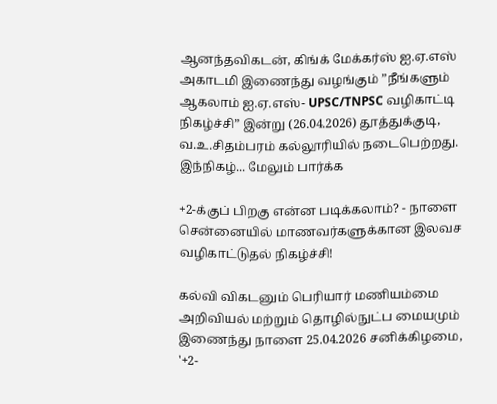ஆனந்தவிகடன், கிங்க் மேக்கர்ஸ் ஐ.ஏ.எஸ் அகாடமி இணைந்து வழங்கும் ”நீங்களும் ஆகலாம் ஐ.ஏ.எஸ்- UPSC/TNPSC வழிகாட்டி நிகழ்ச்சி” இன்று (26.04.2026) தூத்துக்குடி, வ.உ.சிதம்பரம் கல்லூரியில் நடைபெற்றது. இந்நிகழ்... மேலும் பார்க்க

+2-க்குப் பிறகு என்ன படிக்கலாம்? - நாளை சென்னையில் மாணவர்களுக்கான இலவச வழிகாட்டுதல் நிகழ்ச்சி!

கல்வி விகடனும் பெரியார் மணியம்மை அறிவியல் மற்றும் தொழில்நுட்ப மையமும் இணைந்து நாளை 25.04.2026 சனிக்கிழமை, '+2-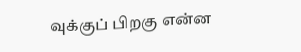வுக்குப் பிறகு என்ன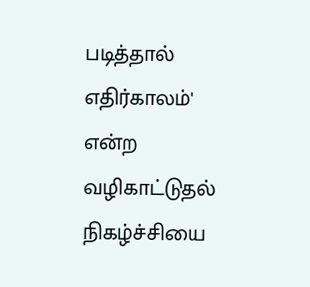படித்தால் எதிர்காலம்' என்ற வழிகாட்டுதல் நிகழ்ச்சியை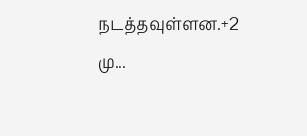நடத்தவுள்ளன.+2 மு...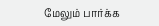மேலும் பார்க்க